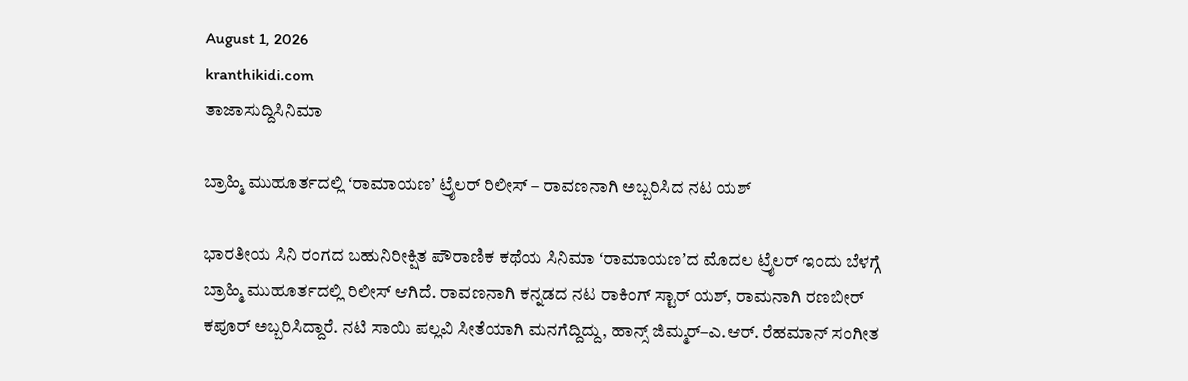August 1, 2026
kranthikidi.com
ತಾಜಾಸುದ್ದಿಸಿನಿಮಾ

ಬ್ರಾಹ್ಮಿ ಮುಹೂರ್ತದಲ್ಲಿ ʻರಾಮಾಯಣʼ ಟ್ರೈಲರ್ ರಿಲೀಸ್‌ – ರಾವಣನಾಗಿ ಅಬ್ಬರಿಸಿದ ನಟ ಯಶ್‌

ಭಾರತೀಯ ಸಿನಿ ರಂಗದ ಬಹುನಿರೀಕ್ಷಿತ ಪೌರಾಣಿಕ ಕಥೆಯ ಸಿನಿಮಾ ʻರಾಮಾಯಣʼದ ಮೊದಲ ಟ್ರೈಲರ್‌ ಇಂದು ಬೆಳಗ್ಗೆ ಬ್ರಾಹ್ಮಿ ಮುಹೂರ್ತದಲ್ಲಿ ರಿಲೀಸ್‌ ಆಗಿದೆ. ರಾವಣನಾಗಿ ಕನ್ನಡದ ನಟ ರಾಕಿಂಗ್‌ ಸ್ಟಾರ್‌ ಯಶ್‌, ರಾಮನಾಗಿ ರಣಬೀರ್ ಕಪೂರ್ ಅಬ್ಬರಿಸಿದ್ದಾರೆ. ನಟಿ ಸಾಯಿ ಪಲ್ಲವಿ ಸೀತೆಯಾಗಿ ಮನಗೆದ್ದಿದ್ದು, ಹಾನ್ಸ್ ಜಿಮ್ಮರ್–ಎ.ಆರ್. ರೆಹಮಾನ್ ಸಂಗೀತ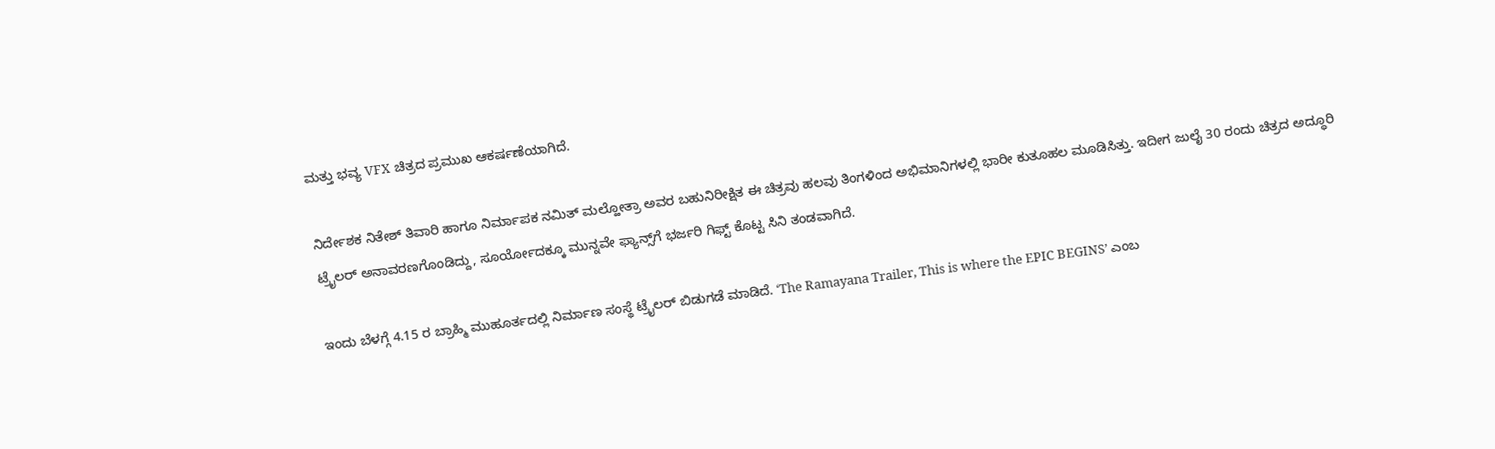ಮತ್ತು ಭವ್ಯ VFX ಚಿತ್ರದ ಪ್ರಮುಖ ಆಕರ್ಷಣೆಯಾಗಿದೆ.

ನಿರ್ದೇಶಕ ನಿತೇಶ್ ತಿವಾರಿ ಹಾಗೂ ನಿರ್ಮಾಪಕ ನಮಿತ್ ಮಲ್ಹೋತ್ರಾ ಅವರ ಬಹುನಿರೀಕ್ಷಿತ ಈ ಚಿತ್ರವು ಹಲವು ತಿಂಗಳಿಂದ ಅಭಿಮಾನಿಗಳಲ್ಲಿ ಭಾರೀ ಕುತೂಹಲ ಮೂಡಿಸಿತ್ತು. ಇದೀಗ ಜುಲೈ 30 ರಂದು ಚಿತ್ರದ ಅದ್ಧೂರಿ ಟ್ರೈಲರ್ ಅನಾವರಣಗೊಂಡಿದ್ದು, ಸೂರ್ಯೋದಕ್ಕೂ ಮುನ್ನವೇ ಫ್ಯಾನ್ಸ್‌ಗೆ ಭರ್ಜರಿ ಗಿಫ್ಟ್‌ ಕೊಟ್ಟ ಸಿನಿ ತಂಡವಾಗಿದೆ.

ಇಂದು ಬೆಳಗ್ಗೆ 4.15 ರ ಬ್ರಾಹ್ಮಿ ಮುಹೂರ್ತದಲ್ಲಿ ನಿರ್ಮಾಣ ಸಂಸ್ಥೆ ಟ್ರೈಲರ್ ಬಿಡುಗಡೆ ಮಾಡಿದೆ. ʻThe Ramayana Trailer, This is where the EPIC BEGINSʼ ಎಂಬ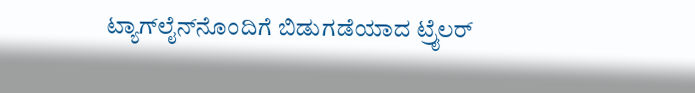ಟ್ಯಾಗ್‌ಲೈನ್‌ನೊಂದಿಗೆ ಬಿಡುಗಡೆಯಾದ ಟ್ರೈಲರ್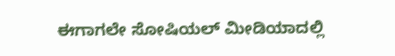ಈಗಾಗಲೇ ಸೋಷಿಯಲ್‌ ಮೀಡಿಯಾದಲ್ಲಿ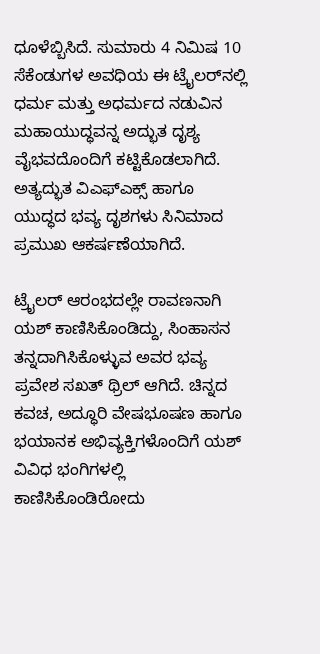ಧೂಳೆಬ್ಬಿಸಿದೆ. ಸುಮಾರು 4 ನಿಮಿಷ 10 ಸೆಕೆಂಡುಗಳ ಅವಧಿಯ ಈ ಟ್ರೈಲರ್‌ನಲ್ಲಿ ಧರ್ಮ ಮತ್ತು ಅಧರ್ಮದ ನಡುವಿನ ಮಹಾಯುದ್ಧವನ್ನ ಅದ್ಭುತ ದೃಶ್ಯ ವೈಭವದೊಂದಿಗೆ ಕಟ್ಟಿಕೊಡಲಾಗಿದೆ. ಅತ್ಯದ್ಭುತ ವಿಎಫ್‌ಎಕ್ಸ್‌ ಹಾಗೂ ಯುದ್ಧದ ಭವ್ಯ ದೃಶಗಳು ಸಿನಿಮಾದ ಪ್ರಮುಖ ಆಕರ್ಷಣೆಯಾಗಿದೆ.

ಟ್ರೈಲರ್ ಆರಂಭದಲ್ಲೇ ರಾವಣನಾಗಿ ಯಶ್ ಕಾಣಿಸಿಕೊಂಡಿದ್ದು, ಸಿಂಹಾಸನ ತನ್ನದಾಗಿಸಿಕೊಳ್ಳುವ ಅವರ ಭವ್ಯ ಪ್ರವೇಶ ಸಖತ್‌ ಥ್ರಿಲ್‌ ಆಗಿದೆ. ಚಿನ್ನದ ಕವಚ, ಅದ್ಧೂರಿ ವೇಷಭೂಷಣ ಹಾಗೂ ಭಯಾನಕ ಅಭಿವ್ಯಕ್ತಿಗಳೊಂದಿಗೆ ಯಶ್ ವಿವಿಧ ಭಂಗಿಗಳಲ್ಲಿ ಕಾಣಿಸಿಕೊಂಡಿರೋದು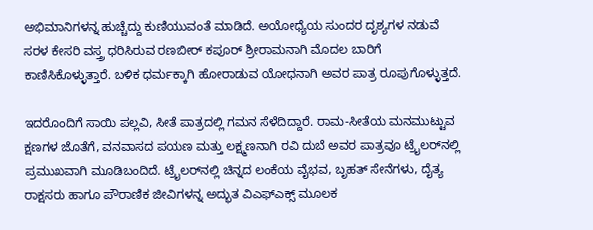ಅಭಿಮಾನಿಗಳನ್ನ ಹುಚ್ಚೆದ್ದು ಕುಣಿಯುವಂತೆ ಮಾಡಿದೆ. ಅಯೋಧ್ಯೆಯ ಸುಂದರ ದೃಶ್ಯಗಳ ನಡುವೆ ಸರಳ ಕೇಸರಿ ವಸ್ತ್ರ ಧರಿಸಿರುವ ರಣಬೀರ್ ಕಪೂರ್ ಶ್ರೀರಾಮನಾಗಿ ಮೊದಲ ಬಾರಿಗೆ ಕಾಣಿಸಿಕೊಳ್ಳುತ್ತಾರೆ. ಬಳಿಕ ಧರ್ಮಕ್ಕಾಗಿ ಹೋರಾಡುವ ಯೋಧನಾಗಿ ಅವರ ಪಾತ್ರ ರೂಪುಗೊಳ್ಳುತ್ತದೆ.

ಇದರೊಂದಿಗೆ ಸಾಯಿ ಪಲ್ಲವಿ, ಸೀತೆ ಪಾತ್ರದಲ್ಲಿ ಗಮನ ಸೆಳೆದಿದ್ದಾರೆ. ರಾಮ-ಸೀತೆಯ ಮನಮುಟ್ಟುವ ಕ್ಷಣಗಳ ಜೊತೆಗೆ, ವನವಾಸದ ಪಯಣ ಮತ್ತು ಲಕ್ಷ್ಮಣನಾಗಿ ರವಿ ದುಬೆ ಅವರ ಪಾತ್ರವೂ ಟ್ರೈಲರ್‌ನಲ್ಲಿ ಪ್ರಮುಖವಾಗಿ ಮೂಡಿಬಂದಿದೆ. ಟ್ರೈಲರ್‌ನಲ್ಲಿ ಚಿನ್ನದ ಲಂಕೆಯ ವೈಭವ, ಬೃಹತ್ ಸೇನೆಗಳು, ದೈತ್ಯ ರಾಕ್ಷಸರು ಹಾಗೂ ಪೌರಾಣಿಕ ಜೀವಿಗಳನ್ನ ಅದ್ಭುತ ವಿಎಫ್‌ಎಕ್ಸ್‌ ಮೂಲಕ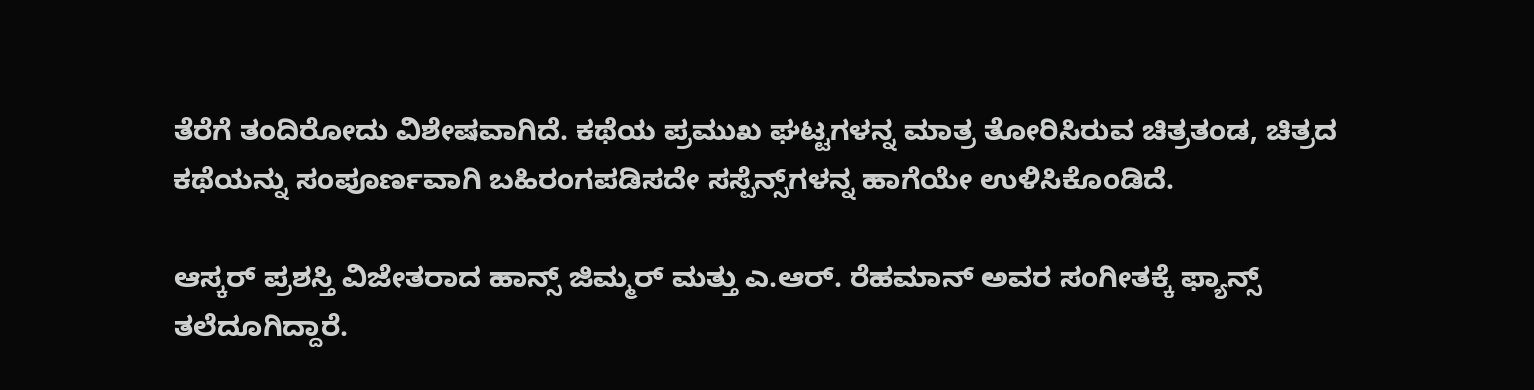ತೆರೆಗೆ ತಂದಿರೋದು ವಿಶೇಷವಾಗಿದೆ. ಕಥೆಯ ಪ್ರಮುಖ ಘಟ್ಟಗಳನ್ನ ಮಾತ್ರ ತೋರಿಸಿರುವ ಚಿತ್ರತಂಡ, ಚಿತ್ರದ ಕಥೆಯನ್ನು ಸಂಪೂರ್ಣವಾಗಿ ಬಹಿರಂಗಪಡಿಸದೇ ಸಸ್ಪೆನ್ಸ್‌ಗಳನ್ನ ಹಾಗೆಯೇ ಉಳಿಸಿಕೊಂಡಿದೆ.

ಆಸ್ಕರ್ ಪ್ರಶಸ್ತಿ ವಿಜೇತರಾದ ಹಾನ್ಸ್ ಜಿಮ್ಮರ್ ಮತ್ತು ಎ.ಆರ್. ರೆಹಮಾನ್ ಅವರ ಸಂಗೀತಕ್ಕೆ ಫ್ಯಾನ್ಸ್‌ ತಲೆದೂಗಿದ್ದಾರೆ.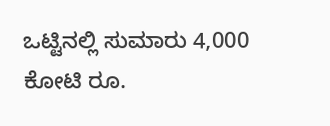ಒಟ್ಟಿನಲ್ಲಿ ಸುಮಾರು 4,000 ಕೋಟಿ ರೂ.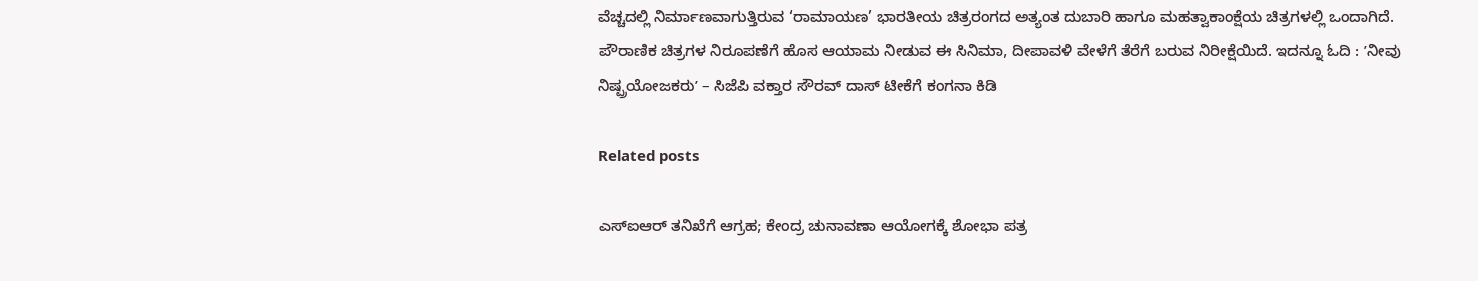ವೆಚ್ಚದಲ್ಲಿ ನಿರ್ಮಾಣವಾಗುತ್ತಿರುವ ‘ರಾಮಾಯಣ’ ಭಾರತೀಯ ಚಿತ್ರರಂಗದ ಅತ್ಯಂತ ದುಬಾರಿ ಹಾಗೂ ಮಹತ್ವಾಕಾಂಕ್ಷೆಯ ಚಿತ್ರಗಳಲ್ಲಿ ಒಂದಾಗಿದೆ. ಪೌರಾಣಿಕ ಚಿತ್ರಗಳ ನಿರೂಪಣೆಗೆ ಹೊಸ ಆಯಾಮ ನೀಡುವ ಈ ಸಿನಿಮಾ, ದೀಪಾವಳಿ ವೇಳೆಗೆ ತೆರೆಗೆ ಬರುವ ನಿರೀಕ್ಷೆಯಿದೆ. ಇದನ್ನೂ ಓದಿ : ʼನೀವು ನಿಷ್ಪ್ರಯೋಜಕರುʼ – ಸಿಜೆಪಿ ವಕ್ತಾರ ಸೌರವ್ ದಾಸ್ ಟೀಕೆಗೆ ಕಂಗನಾ ಕಿಡಿ

Related posts

ಎಸ್ಐಆರ್ ತನಿಖೆಗೆ ಆಗ್ರಹ; ಕೇಂದ್ರ ಚುನಾವಣಾ ಆಯೋಗಕ್ಕೆ ಶೋಭಾ ಪತ್ರ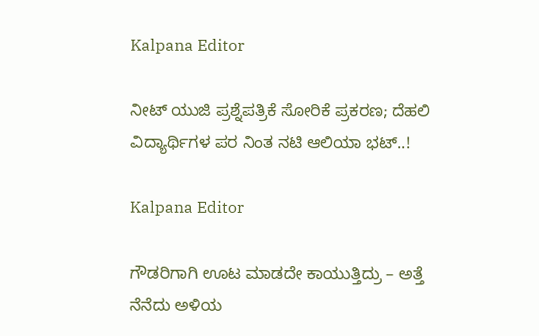Kalpana Editor

ನೀಟ್ ಯುಜಿ ಪ್ರಶ್ನೆಪತ್ರಿಕೆ ಸೋರಿಕೆ ಪ್ರಕರಣ; ದೆಹಲಿ ವಿದ್ಯಾರ್ಥಿಗಳ ಪರ ನಿಂತ ನಟಿ ಆಲಿಯಾ ಭಟ್..!

Kalpana Editor

ಗೌಡರಿಗಾಗಿ ಊಟ ಮಾಡದೇ ಕಾಯುತ್ತಿದ್ರು – ಅತ್ತೆ ನೆನೆದು ಅಳಿಯ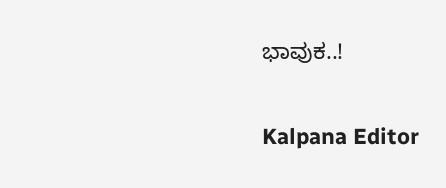ಭಾವುಕ..!

Kalpana Editor